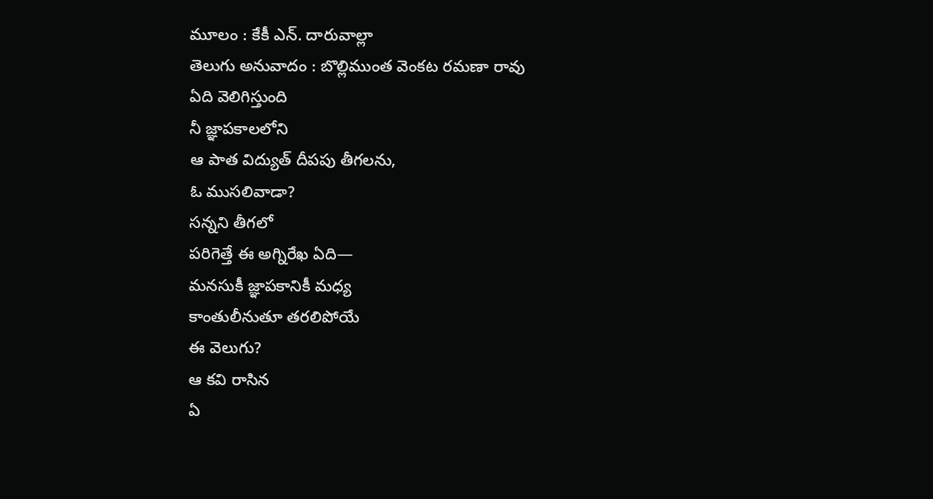మూలం : కేకీ ఎన్. దారువాల్లా
తెలుగు అనువాదం : బొల్లిముంత వెంకట రమణా రావు
ఏది వెలిగిస్తుంది
నీ జ్ఞాపకాలలోని
ఆ పాత విద్యుత్ దీపపు తీగలను,
ఓ ముసలివాడా?
సన్నని తీగలో
పరిగెత్తే ఈ అగ్నిరేఖ ఏది—
మనసుకీ జ్ఞాపకానికీ మధ్య
కాంతులీనుతూ తరలిపోయే
ఈ వెలుగు?
ఆ కవి రాసిన
ఏ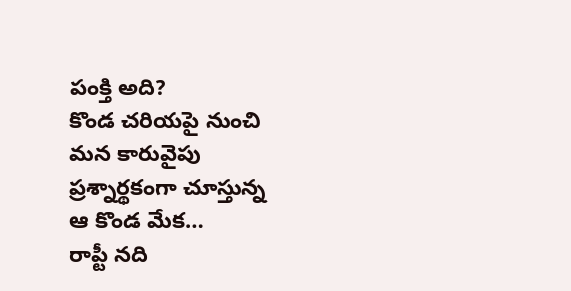పంక్తి అది?
కొండ చరియపై నుంచి
మన కారువైపు
ప్రశ్నార్థకంగా చూస్తున్న
ఆ కొండ మేక…
రాప్టీ నది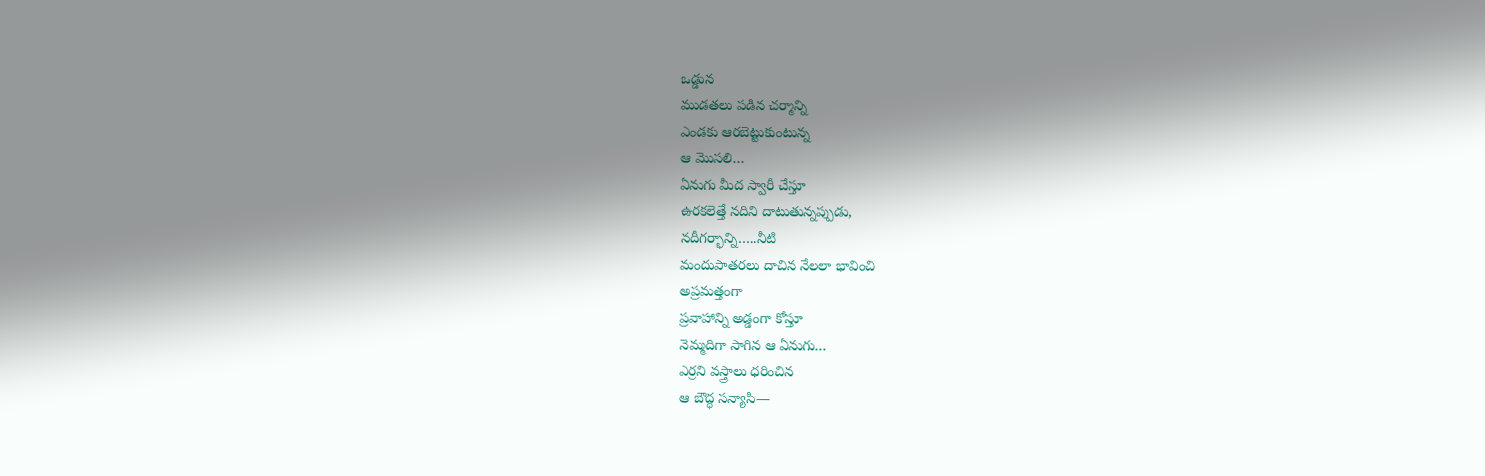ఒడ్డున
ముడతలు పడిన చర్మాన్ని
ఎండకు ఆరబెట్టుకుంటున్న
ఆ మొసలి…
ఏనుగు మీద స్వారీ చేస్తూ
ఉరకలెత్తే నదిని దాటుతున్నప్పుడు,
నదీగర్భాన్ని…..నీటి
మందుపాతరలు దాచిన నేలలా భావించి
అప్రమత్తంగా
ప్రవాహాన్ని అడ్డంగా కోస్తూ
నెమ్మదిగా సాగిన ఆ ఏనుగు…
ఎర్రని వస్త్రాలు ధరించిన
ఆ బౌద్ధ సన్యాసి—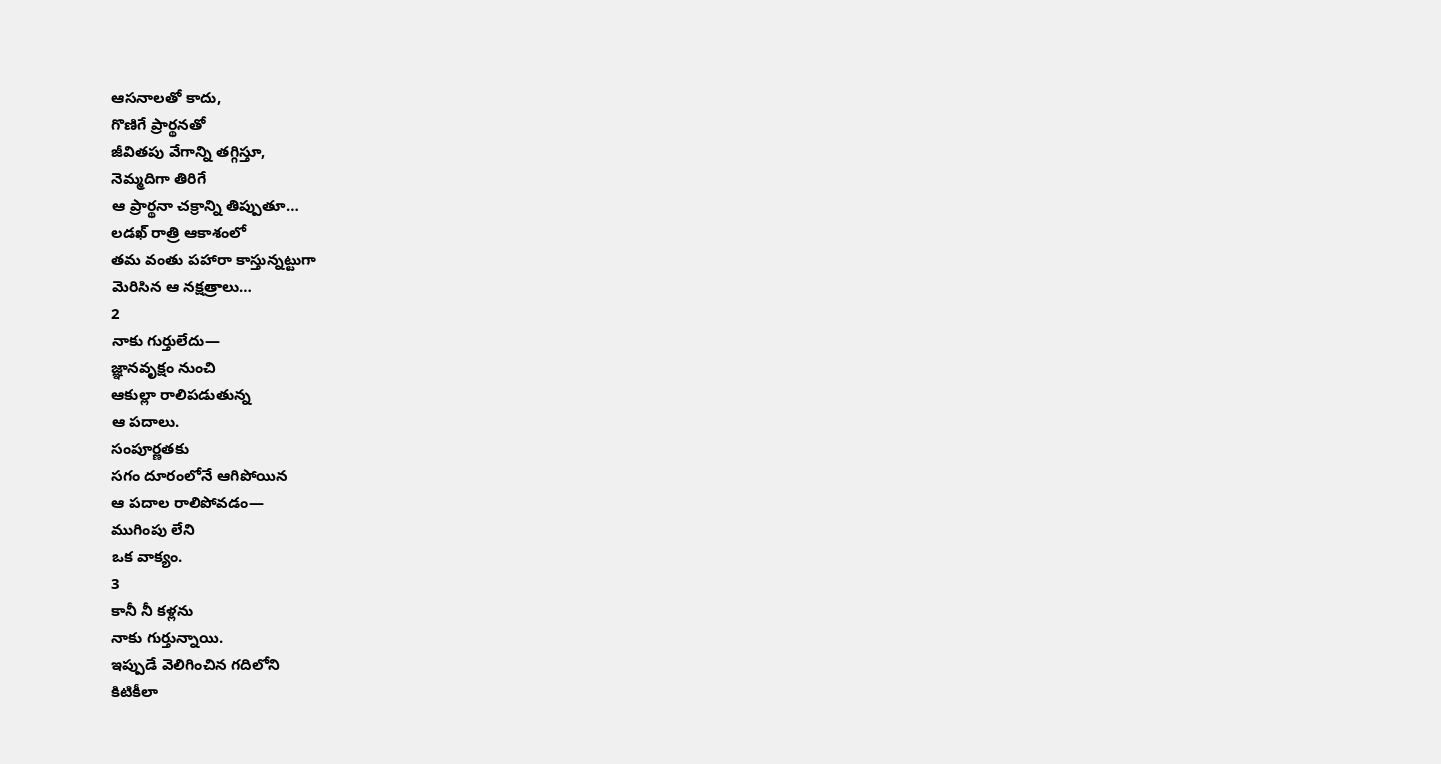ఆసనాలతో కాదు,
గొణిగే ప్రార్థనతో
జీవితపు వేగాన్ని తగ్గిస్తూ,
నెమ్మదిగా తిరిగే
ఆ ప్రార్థనా చక్రాన్ని తిప్పుతూ…
లడఖ్ రాత్రి ఆకాశంలో
తమ వంతు పహారా కాస్తున్నట్టుగా
మెరిసిన ఆ నక్షత్రాలు…
2
నాకు గుర్తులేదు—
జ్ఞానవృక్షం నుంచి
ఆకుల్లా రాలిపడుతున్న
ఆ పదాలు.
సంపూర్ణతకు
సగం దూరంలోనే ఆగిపోయిన
ఆ పదాల రాలిపోవడం—
ముగింపు లేని
ఒక వాక్యం.
3
కానీ నీ కళ్లను
నాకు గుర్తున్నాయి.
ఇప్పుడే వెలిగించిన గదిలోని
కిటికీలా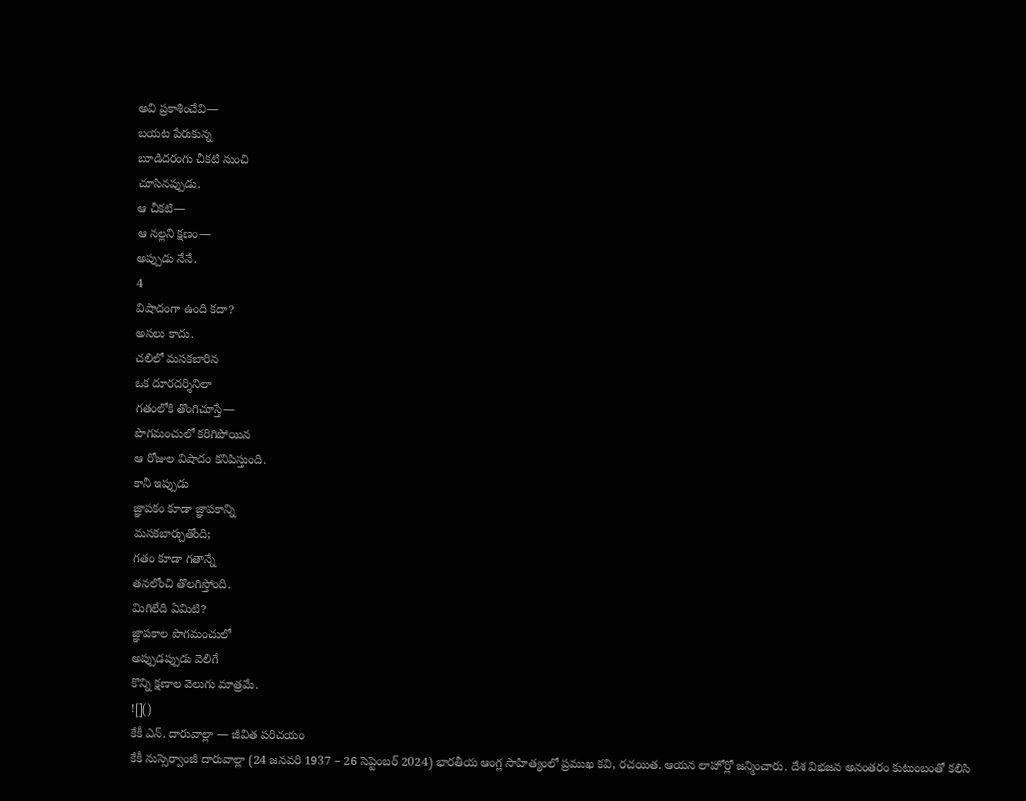అవి ప్రకాశించేవి—
బయట పేరుకున్న
బూడిదరంగు చీకటి నుంచి
చూసినప్పుడు.
ఆ చీకటి—
ఆ నల్లని క్షణం—
అప్పుడు నేనే.
4
విషాదంగా ఉంది కదా?
అసలు కాదు.
చలిలో మసకబారిన
ఒక దూరదర్శినిలా
గతంలోకి తొంగిచూస్తే—
పొగమంచులో కరిగిపోయిన
ఆ రోజుల విషాదం కనిపిస్తుంది.
కానీ ఇప్పుడు
జ్ఞాపకం కూడా జ్ఞాపకాన్ని
మసకబార్చుతోంది;
గతం కూడా గతాన్నే
తనలోంచి తొలగిస్తోంది.
మిగిలేది ఏమిటి?
జ్ఞాపకాల పొగమంచులో
అప్పుడప్పుడు వెలిగే
కొన్ని క్షణాల వెలుగు మాత్రమే.
![]()
కేకీ ఎన్. దారువాల్లా — జీవిత పరిచయం
కేకీ నుస్సెర్వాంజీ దారువాల్లా (24 జనవరి 1937 – 26 సెప్టెంబర్ 2024) భారతీయ ఆంగ్ల సాహిత్యంలో ప్రముఖ కవి, రచయిత. ఆయన లాహోర్లో జన్మించారు. దేశ విభజన అనంతరం కుటుంబంతో కలిసి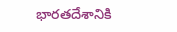భారతదేశానికి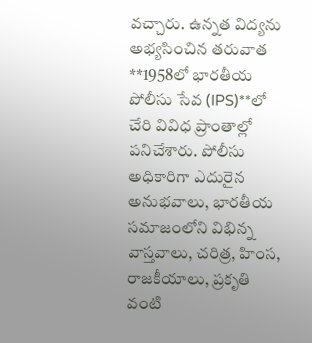వచ్చారు. ఉన్నత విద్యను అభ్యసించిన తరువాత **1958లో భారతీయ పోలీసు సేవ (IPS)**లో చేరి వివిధ ప్రాంతాల్లో పనిచేశారు. పోలీసు అధికారిగా ఎదురైన అనుభవాలు, భారతీయ సమాజంలోని విభిన్న వాస్తవాలు, చరిత్ర, హింస, రాజకీయాలు, ప్రకృతి వంటి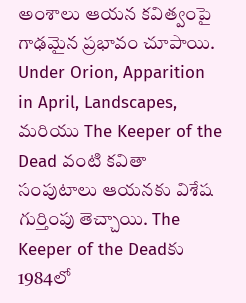అంశాలు ఆయన కవిత్వంపై గాఢమైన ప్రభావం చూపాయి. Under Orion, Apparition in April, Landscapes, మరియు The Keeper of the Dead వంటి కవితా సంపుటాలు ఆయనకు విశేష గుర్తింపు తెచ్చాయి. The Keeper of the Deadకు 1984లో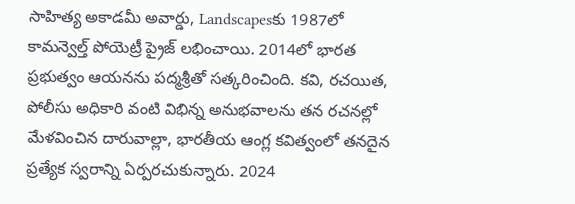సాహిత్య అకాడమీ అవార్డు, Landscapesకు 1987లో కామన్వెల్త్ పోయెట్రీ ప్రైజ్ లభించాయి. 2014లో భారత ప్రభుత్వం ఆయనను పద్మశ్రీతో సత్కరించింది. కవి, రచయిత, పోలీసు అధికారి వంటి విభిన్న అనుభవాలను తన రచనల్లో మేళవించిన దారువాల్లా, భారతీయ ఆంగ్ల కవిత్వంలో తనదైన ప్రత్యేక స్వరాన్ని ఏర్పరచుకున్నారు. 2024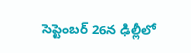సెప్టెంబర్ 26న ఢిల్లీలో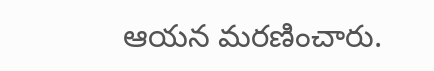ఆయన మరణించారు.